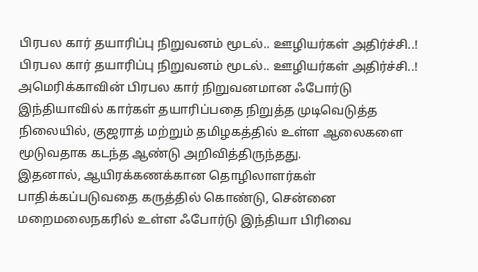பிரபல கார் தயாரிப்பு நிறுவனம் மூடல்.. ஊழியர்கள் அதிர்ச்சி..!
பிரபல கார் தயாரிப்பு நிறுவனம் மூடல்.. ஊழியர்கள் அதிர்ச்சி..!
அமெரிக்காவின் பிரபல கார் நிறுவனமான ஃபோர்டு இந்தியாவில் கார்கள் தயாரிப்பதை நிறுத்த முடிவெடுத்த நிலையில், குஜராத் மற்றும் தமிழகத்தில் உள்ள ஆலைகளை மூடுவதாக கடந்த ஆண்டு அறிவித்திருந்தது.
இதனால், ஆயிரக்கணக்கான தொழிலாளர்கள் பாதிக்கப்படுவதை கருத்தில் கொண்டு, சென்னை மறைமலைநகரில் உள்ள ஃபோர்டு இந்தியா பிரிவை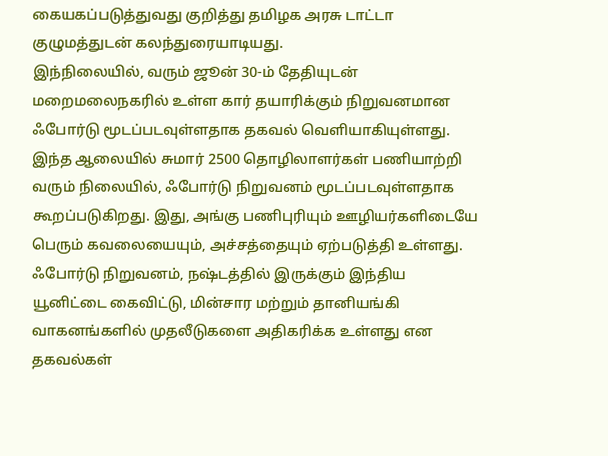கையகப்படுத்துவது குறித்து தமிழக அரசு டாட்டா குழுமத்துடன் கலந்துரையாடியது.
இந்நிலையில், வரும் ஜூன் 30-ம் தேதியுடன் மறைமலைநகரில் உள்ள கார் தயாரிக்கும் நிறுவனமான ஃபோர்டு மூடப்படவுள்ளதாக தகவல் வெளியாகியுள்ளது.
இந்த ஆலையில் சுமார் 2500 தொழிலாளர்கள் பணியாற்றி வரும் நிலையில், ஃபோர்டு நிறுவனம் மூடப்படவுள்ளதாக கூறப்படுகிறது. இது, அங்கு பணிபுரியும் ஊழியர்களிடையே பெரும் கவலையையும், அச்சத்தையும் ஏற்படுத்தி உள்ளது.
ஃபோர்டு நிறுவனம், நஷ்டத்தில் இருக்கும் இந்திய யூனிட்டை கைவிட்டு, மின்சார மற்றும் தானியங்கி வாகனங்களில் முதலீடுகளை அதிகரிக்க உள்ளது என தகவல்கள்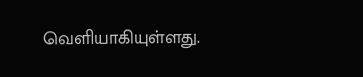வெளியாகியுள்ளது.